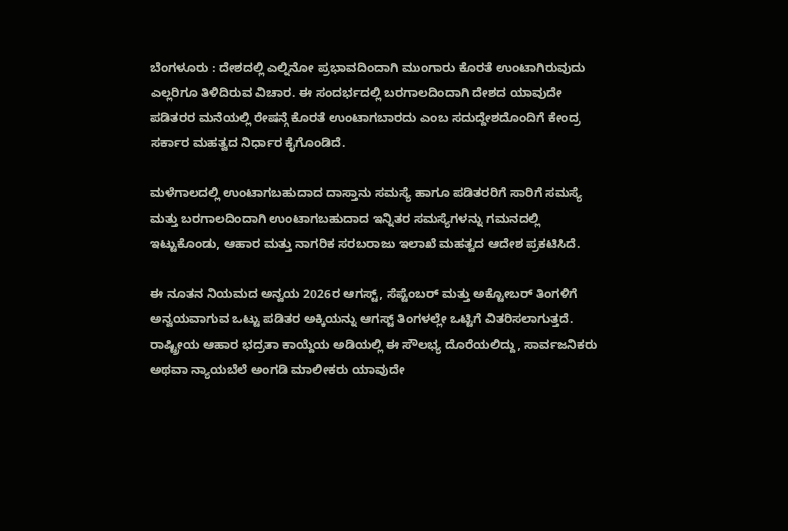ಬೆಂಗಳೂರು : ದೇಶದಲ್ಲಿ ಎಲ್ನಿನೋ ಪ್ರಭಾವದಿಂದಾಗಿ ಮುಂಗಾರು ಕೊರತೆ ಉಂಟಾಗಿರುವುದು ಎಲ್ಲರಿಗೂ ತಿಳಿದಿರುವ ವಿಚಾರ. ಈ ಸಂದರ್ಭದಲ್ಲಿ ಬರಗಾಲದಿಂದಾಗಿ ದೇಶದ ಯಾವುದೇ ಪಡಿತರರ ಮನೆಯಲ್ಲಿ ರೇಷನ್ಗೆ ಕೊರತೆ ಉಂಟಾಗಬಾರದು ಎಂಬ ಸದುದ್ದೇಶದೊಂದಿಗೆ ಕೇಂದ್ರ ಸರ್ಕಾರ ಮಹತ್ವದ ನಿರ್ಧಾರ ಕೈಗೊಂಡಿದೆ.

ಮಳೆಗಾಲದಲ್ಲಿ ಉಂಟಾಗಬಹುದಾದ ದಾಸ್ತಾನು ಸಮಸ್ಯೆ ಹಾಗೂ ಪಡಿತರರಿಗೆ ಸಾರಿಗೆ ಸಮಸ್ಯೆ ಮತ್ತು ಬರಗಾಲದಿಂದಾಗಿ ಉಂಟಾಗಬಹುದಾದ ಇನ್ನಿತರ ಸಮಸ್ಯೆಗಳನ್ನು ಗಮನದಲ್ಲಿ ಇಟ್ಟುಕೊಂಡು, ಆಹಾರ ಮತ್ತು ನಾಗರಿಕ ಸರಬರಾಜು ಇಲಾಖೆ ಮಹತ್ವದ ಆದೇಶ ಪ್ರಕಟಿಸಿದೆ.

ಈ ನೂತನ ನಿಯಮದ ಅನ್ವಯ 2026ರ ಆಗಸ್ಟ್, ಸೆಪ್ಟೆಂಬರ್ ಮತ್ತು ಅಕ್ಟೋಬರ್ ತಿಂಗಳಿಗೆ ಅನ್ವಯವಾಗುವ ಒಟ್ಟು ಪಡಿತರ ಅಕ್ಕಿಯನ್ನು ಆಗಸ್ಟ್ ತಿಂಗಳಲ್ಲೇ ಒಟ್ಟಿಗೆ ವಿತರಿಸಲಾಗುತ್ತದೆ. ರಾಷ್ಟ್ರೀಯ ಆಹಾರ ಭದ್ರತಾ ಕಾಯ್ದೆಯ ಅಡಿಯಲ್ಲಿ ಈ ಸೌಲಭ್ಯ ದೊರೆಯಲಿದ್ದು, ಸಾರ್ವಜನಿಕರು ಅಥವಾ ನ್ಯಾಯಬೆಲೆ ಅಂಗಡಿ ಮಾಲೀಕರು ಯಾವುದೇ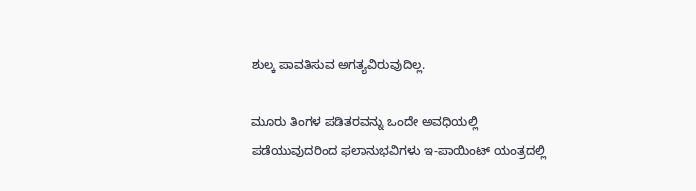ಶುಲ್ಕ ಪಾವತಿಸುವ ಅಗತ್ಯವಿರುವುದಿಲ್ಲ.

ಮೂರು ತಿಂಗಳ ಪಡಿತರವನ್ನು ಒಂದೇ ಅವಧಿಯಲ್ಲಿ ಪಡೆಯುವುದರಿಂದ ಫಲಾನುಭವಿಗಳು ಇ-ಪಾಯಿಂಟ್ ಯಂತ್ರದಲ್ಲಿ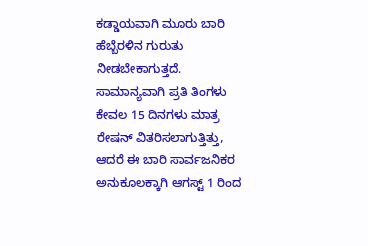ಕಡ್ಡಾಯವಾಗಿ ಮೂರು ಬಾರಿ ಹೆಬ್ಬೆರಳಿನ ಗುರುತು ನೀಡಬೇಕಾಗುತ್ತದೆ. ಸಾಮಾನ್ಯವಾಗಿ ಪ್ರತಿ ತಿಂಗಳು ಕೇವಲ 15 ದಿನಗಳು ಮಾತ್ರ ರೇಷನ್ ವಿತರಿಸಲಾಗುತ್ತಿತ್ತು, ಆದರೆ ಈ ಬಾರಿ ಸಾರ್ವಜನಿಕರ ಅನುಕೂಲಕ್ಕಾಗಿ ಆಗಸ್ಟ್ 1 ರಿಂದ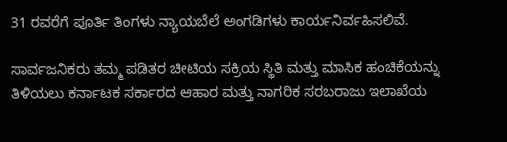31 ರವರೆಗೆ ಪೂರ್ತಿ ತಿಂಗಳು ನ್ಯಾಯಬೆಲೆ ಅಂಗಡಿಗಳು ಕಾರ್ಯನಿರ್ವಹಿಸಲಿವೆ.

ಸಾರ್ವಜನಿಕರು ತಮ್ಮ ಪಡಿತರ ಚೀಟಿಯ ಸಕ್ರಿಯ ಸ್ಥಿತಿ ಮತ್ತು ಮಾಸಿಕ ಹಂಚಿಕೆಯನ್ನು ತಿಳಿಯಲು ಕರ್ನಾಟಕ ಸರ್ಕಾರದ ಆಹಾರ ಮತ್ತು ನಾಗರಿಕ ಸರಬರಾಜು ಇಲಾಖೆಯ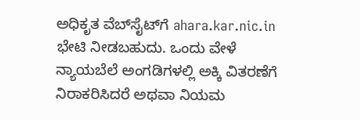ಅಧಿಕೃತ ವೆಬ್‌ಸೈಟ್‌ಗೆ ahara.kar.nic.in ಭೇಟಿ ನೀಡಬಹುದು. ಒಂದು ವೇಳೆ ನ್ಯಾಯಬೆಲೆ ಅಂಗಡಿಗಳಲ್ಲಿ ಅಕ್ಕಿ ವಿತರಣೆಗೆ ನಿರಾಕರಿಸಿದರೆ ಅಥವಾ ನಿಯಮ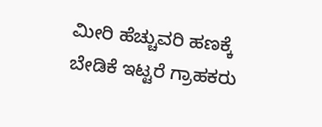ಮೀರಿ ಹೆಚ್ಚುವರಿ ಹಣಕ್ಕೆ ಬೇಡಿಕೆ ಇಟ್ಟರೆ ಗ್ರಾಹಕರು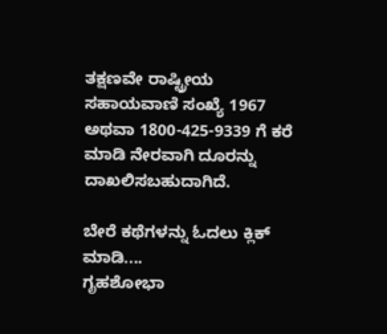ತಕ್ಷಣವೇ ರಾಷ್ಟ್ರೀಯ ಸಹಾಯವಾಣಿ ಸಂಖ್ಯೆ 1967 ಅಥವಾ 1800-425-9339 ಗೆ ಕರೆ ಮಾಡಿ ನೇರವಾಗಿ ದೂರನ್ನು ದಾಖಲಿಸಬಹುದಾಗಿದೆ.

ಬೇರೆ ಕಥೆಗಳನ್ನು ಓದಲು ಕ್ಲಿಕ್ ಮಾಡಿ....
ಗೃಹಶೋಭಾ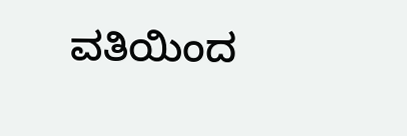ವತಿಯಿಂದ